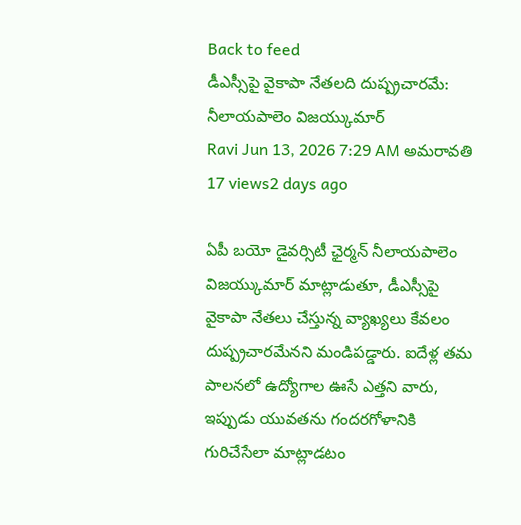Back to feed
డీఎస్సీపై వైకాపా నేతలది దుష్ప్రచారమే: నీలాయపాలెం విజయ్కుమార్
Ravi Jun 13, 2026 7:29 AM అమరావతి 17 views2 days ago

ఏపీ బయో డైవర్సిటీ ఛైర్మన్ నీలాయపాలెం విజయ్కుమార్ మాట్లాడుతూ, డీఎస్సీపై వైకాపా నేతలు చేస్తున్న వ్యాఖ్యలు కేవలం దుష్ప్రచారమేనని మండిపడ్డారు. ఐదేళ్ల తమ పాలనలో ఉద్యోగాల ఊసే ఎత్తని వారు, ఇప్పుడు యువతను గందరగోళానికి గురిచేసేలా మాట్లాడటం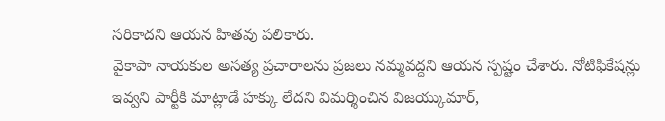సరికాదని ఆయన హితవు పలికారు.
వైకాపా నాయకుల అసత్య ప్రచారాలను ప్రజలు నమ్మవద్దని ఆయన స్పష్టం చేశారు. నోటిఫికేషన్లు ఇవ్వని పార్టీకి మాట్లాడే హక్కు లేదని విమర్శించిన విజయ్కుమార్,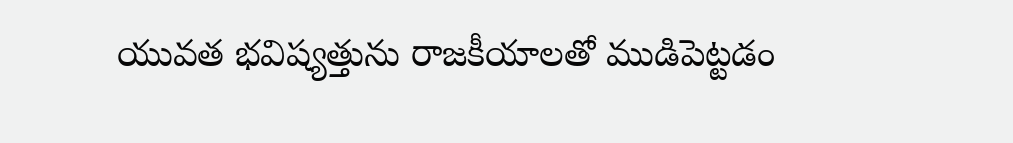యువత భవిష్యత్తును రాజకీయాలతో ముడిపెట్టడం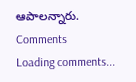ఆపాలన్నారు.
Comments
Loading comments...